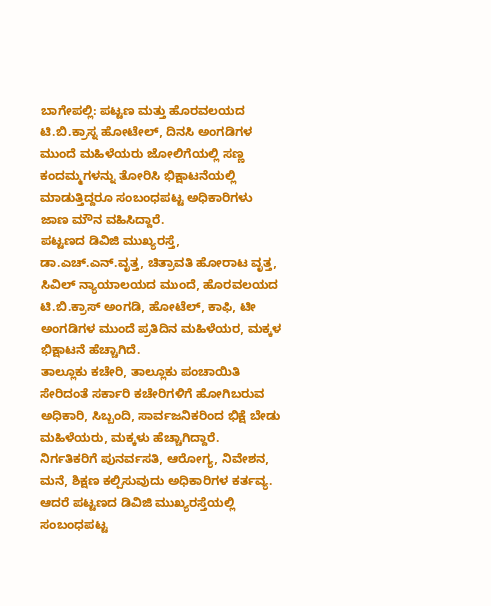ಬಾಗೇಪಲ್ಲಿ: ಪಟ್ಟಣ ಮತ್ತು ಹೊರವಲಯದ ಟಿ.ಬಿ.ಕ್ರಾಸ್ನ ಹೋಟೇಲ್, ದಿನಸಿ ಅಂಗಡಿಗಳ ಮುಂದೆ ಮಹಿಳೆಯರು ಜೋಲಿಗೆಯಲ್ಲಿ ಸಣ್ಣ ಕಂದಮ್ಮಗಳನ್ನು ತೋರಿಸಿ ಭಿಕ್ಷಾಟನೆಯಲ್ಲಿ ಮಾಡುತ್ತಿದ್ದರೂ ಸಂಬಂಧಪಟ್ಟ ಅಧಿಕಾರಿಗಳು ಜಾಣ ಮೌನ ವಹಿಸಿದ್ದಾರೆ.
ಪಟ್ಟಣದ ಡಿವಿಜಿ ಮುಖ್ಯರಸ್ತೆ, ಡಾ.ಎಚ್.ಎನ್.ವೃತ್ತ, ಚಿತ್ರಾವತಿ ಹೋರಾಟ ವೃತ್ತ, ಸಿವಿಲ್ ನ್ಯಾಯಾಲಯದ ಮುಂದೆ, ಹೊರವಲಯದ ಟಿ.ಬಿ.ಕ್ರಾಸ್ ಅಂಗಡಿ, ಹೋಟೆಲ್, ಕಾಫಿ, ಟೀ ಅಂಗಡಿಗಳ ಮುಂದೆ ಪ್ರತಿದಿನ ಮಹಿಳೆಯರ, ಮಕ್ಕಳ ಭಿಕ್ಷಾಟನೆ ಹೆಚ್ಚಾಗಿದೆ.
ತಾಲ್ಲೂಕು ಕಚೇರಿ, ತಾಲ್ಲೂಕು ಪಂಚಾಯಿತಿ ಸೇರಿದಂತೆ ಸರ್ಕಾರಿ ಕಚೇರಿಗಳಿಗೆ ಹೋಗಿಬರುವ ಅಧಿಕಾರಿ, ಸಿಬ್ಬಂದಿ, ಸಾರ್ವಜನಿಕರಿಂದ ಭಿಕ್ಷೆ ಬೇಡು ಮಹಿಳೆಯರು, ಮಕ್ಕಳು ಹೆಚ್ಚಾಗಿದ್ದಾರೆ.
ನಿರ್ಗತಿಕರಿಗೆ ಪುನರ್ವಸತಿ, ಆರೋಗ್ಯ, ನಿವೇಶನ, ಮನೆ, ಶಿಕ್ಷಣ ಕಲ್ಪಿಸುವುದು ಅಧಿಕಾರಿಗಳ ಕರ್ತವ್ಯ. ಆದರೆ ಪಟ್ಟಣದ ಡಿವಿಜಿ ಮುಖ್ಯರಸ್ತೆಯಲ್ಲಿ ಸಂಬಂಧಪಟ್ಟ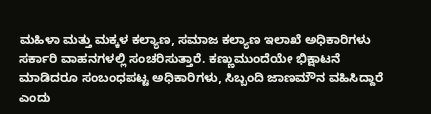ಮಹಿಳಾ ಮತ್ತು ಮಕ್ಕಳ ಕಲ್ಯಾಣ, ಸಮಾಜ ಕಲ್ಯಾಣ ಇಲಾಖೆ ಅಧಿಕಾರಿಗಳು ಸರ್ಕಾರಿ ವಾಹನಗಳಲ್ಲಿ ಸಂಚರಿಸುತ್ತಾರೆ. ಕಣ್ಣುಮುಂದೆಯೇ ಭಿಕ್ಷಾಟನೆ ಮಾಡಿದರೂ ಸಂಬಂಧಪಟ್ಟ ಅಧಿಕಾರಿಗಳು, ಸಿಬ್ಬಂದಿ ಜಾಣಮೌನ ವಹಿಸಿದ್ದಾರೆ ಎಂದು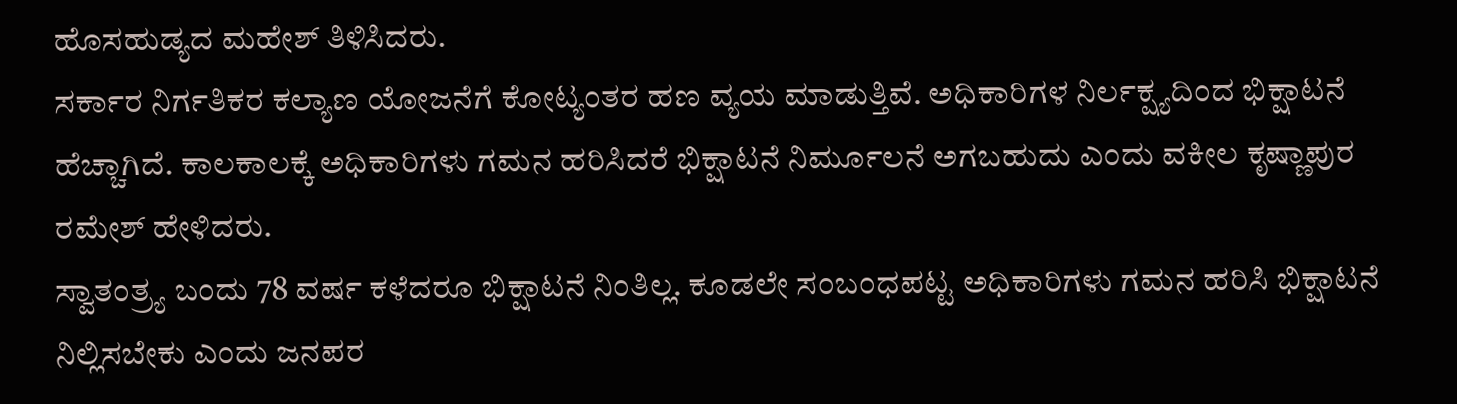ಹೊಸಹುಡ್ಯದ ಮಹೇಶ್ ತಿಳಿಸಿದರು.
ಸರ್ಕಾರ ನಿರ್ಗತಿಕರ ಕಲ್ಯಾಣ ಯೋಜನೆಗೆ ಕೋಟ್ಯಂತರ ಹಣ ವ್ಯಯ ಮಾಡುತ್ತಿವೆ. ಅಧಿಕಾರಿಗಳ ನಿರ್ಲಕ್ಷ್ಯದಿಂದ ಭಿಕ್ಷಾಟನೆ ಹೆಚ್ಚಾಗಿದೆ. ಕಾಲಕಾಲಕ್ಕೆ ಅಧಿಕಾರಿಗಳು ಗಮನ ಹರಿಸಿದರೆ ಭಿಕ್ಷಾಟನೆ ನಿರ್ಮೂಲನೆ ಅಗಬಹುದು ಎಂದು ವಕೀಲ ಕೃಷ್ಣಾಪುರ ರಮೇಶ್ ಹೇಳಿದರು.
ಸ್ವಾತಂತ್ರ್ಯ ಬಂದು 78 ವರ್ಷ ಕಳೆದರೂ ಭಿಕ್ಷಾಟನೆ ನಿಂತಿಲ್ಲ. ಕೂಡಲೇ ಸಂಬಂಧಪಟ್ಟ ಅಧಿಕಾರಿಗಳು ಗಮನ ಹರಿಸಿ ಭಿಕ್ಷಾಟನೆ ನಿಲ್ಲಿಸಬೇಕು ಎಂದು ಜನಪರ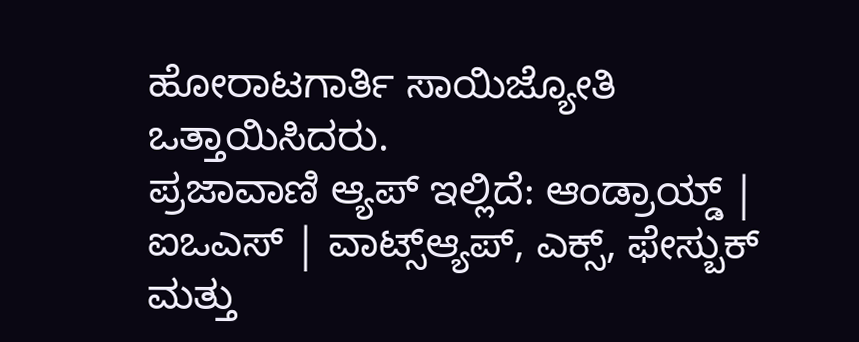ಹೋರಾಟಗಾರ್ತಿ ಸಾಯಿಜ್ಯೋತಿ ಒತ್ತಾಯಿಸಿದರು.
ಪ್ರಜಾವಾಣಿ ಆ್ಯಪ್ ಇಲ್ಲಿದೆ: ಆಂಡ್ರಾಯ್ಡ್ | ಐಒಎಸ್ | ವಾಟ್ಸ್ಆ್ಯಪ್, ಎಕ್ಸ್, ಫೇಸ್ಬುಕ್ ಮತ್ತು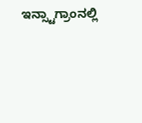ಇನ್ಸ್ಟಾಗ್ರಾಂನಲ್ಲಿ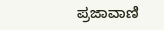ಪ್ರಜಾವಾಣಿ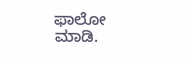ಫಾಲೋ ಮಾಡಿ.